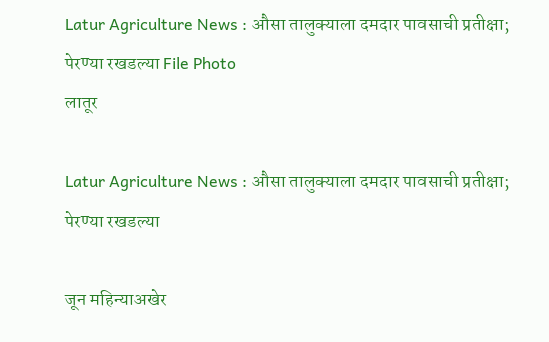Latur Agriculture News : औसा तालुक्याला दमदार पावसाची प्रतीक्षा; पेरण्या रखडल्या File Photo
लातूर

Latur Agriculture News : औसा तालुक्याला दमदार पावसाची प्रतीक्षा; पेरण्या रखडल्या

जून महिन्याअखेर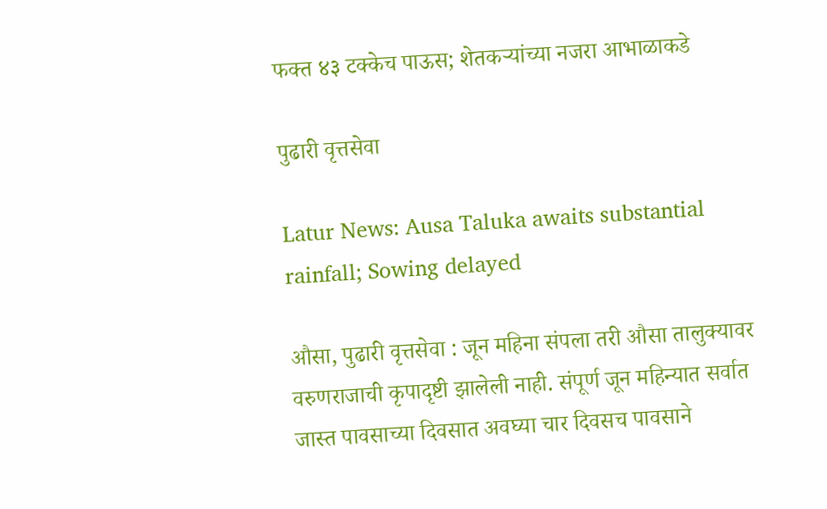फक्त ४३ टक्केच पाऊस; शेतकऱ्यांच्या नजरा आभाळाकडे

पुढारी वृत्तसेवा

Latur News: Ausa Taluka awaits substantial rainfall; Sowing delayed

औसा, पुढारी वृत्तसेवा : जून महिना संपला तरी औसा तालुक्यावर वरुणराजाची कृपादृष्टी झालेली नाही. संपूर्ण जून महिन्यात सर्वात जास्त पावसाच्या दिवसात अवघ्या चार दिवसच पावसाने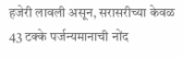हजेरी लावली असून, सरासरीच्या केवळ 43 टक्के पर्जन्यमानाची नोंद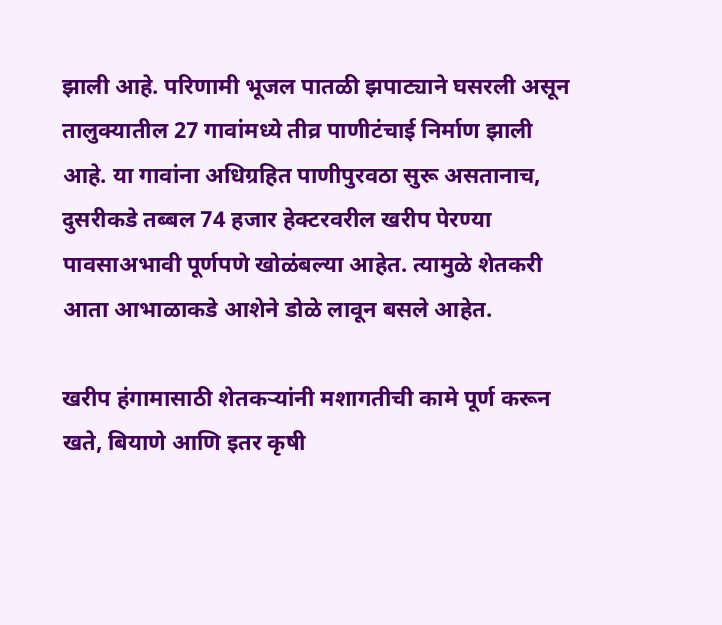झाली आहे. परिणामी भूजल पातळी झपाट्याने घसरली असून तालुक्यातील 27 गावांमध्ये तीव्र पाणीटंचाई निर्माण झाली आहे. या गावांना अधिग्रहित पाणीपुरवठा सुरू असतानाच, दुसरीकडे तब्बल 74 हजार हेक्टरवरील खरीप पेरण्या पावसाअभावी पूर्णपणे खोळंबल्या आहेत. त्यामुळे शेतकरी आता आभाळाकडे आशेने डोळे लावून बसले आहेत.

खरीप हंगामासाठी शेतकऱ्यांनी मशागतीची कामे पूर्ण करून खते, बियाणे आणि इतर कृषी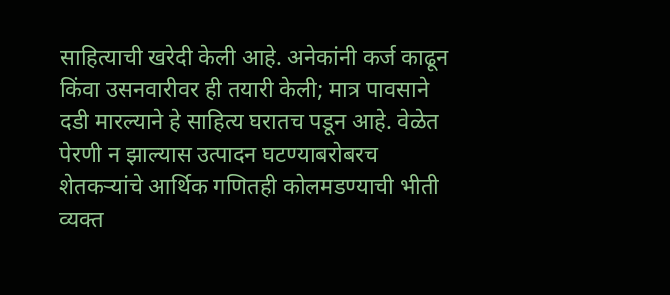साहित्याची खरेदी केली आहे. अनेकांनी कर्ज काढून किंवा उसनवारीवर ही तयारी केली; मात्र पावसाने दडी मारल्याने हे साहित्य घरातच पडून आहे. वेळेत पेरणी न झाल्यास उत्पादन घटण्याबरोबरच शेतकऱ्यांचे आर्थिक गणितही कोलमडण्याची भीती व्यक्त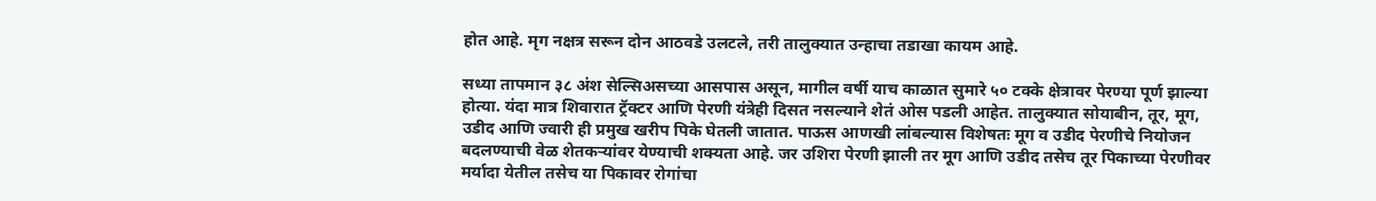होत आहे. मृग नक्षत्र सरून दोन आठवडे उलटले, तरी तालुक्यात उन्हाचा तडाखा कायम आहे.

सध्या तापमान ३८ अंश सेल्सिअसच्या आसपास असून, मागील वर्षी याच काळात सुमारे ५० टक्के क्षेत्रावर पेरण्या पूर्ण झाल्या होत्या. यंदा मात्र शिवारात ट्रॅक्टर आणि पेरणी यंत्रेही दिसत नसल्याने शेतं ओस पडली आहेत. तालुक्यात सोयाबीन, तूर, मूग, उडीद आणि ज्वारी ही प्रमुख खरीप पिके घेतली जातात. पाऊस आणखी लांबल्यास विशेषतः मूग व उडीद पेरणीचे नियोजन बदलण्याची वेळ शेतकऱ्यांवर येण्याची शक्यता आहे. जर उशिरा पेरणी झाली तर मूग आणि उडीद तसेच तूर पिकाच्या पेरणीवर मर्यादा येतील तसेच या पिकावर रोगांचा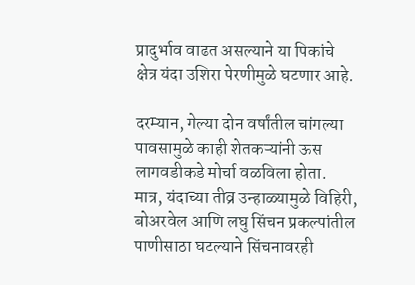प्रादुर्भाव वाढत असल्याने या पिकांचे क्षेत्र यंदा उशिरा पेरणीमुळे घटणार आहे.

दरम्यान, गेल्या दोन वर्षांतील चांगल्या पावसामुळे काही शेतकऱ्यांनी ऊस लागवडीकडे मोर्चा वळविला होता. मात्र, यंदाच्या तीव्र उन्हाळ्यामुळे विहिरी, बोअरवेल आणि लघु सिंचन प्रकल्पांतील पाणीसाठा घटल्याने सिंचनावरही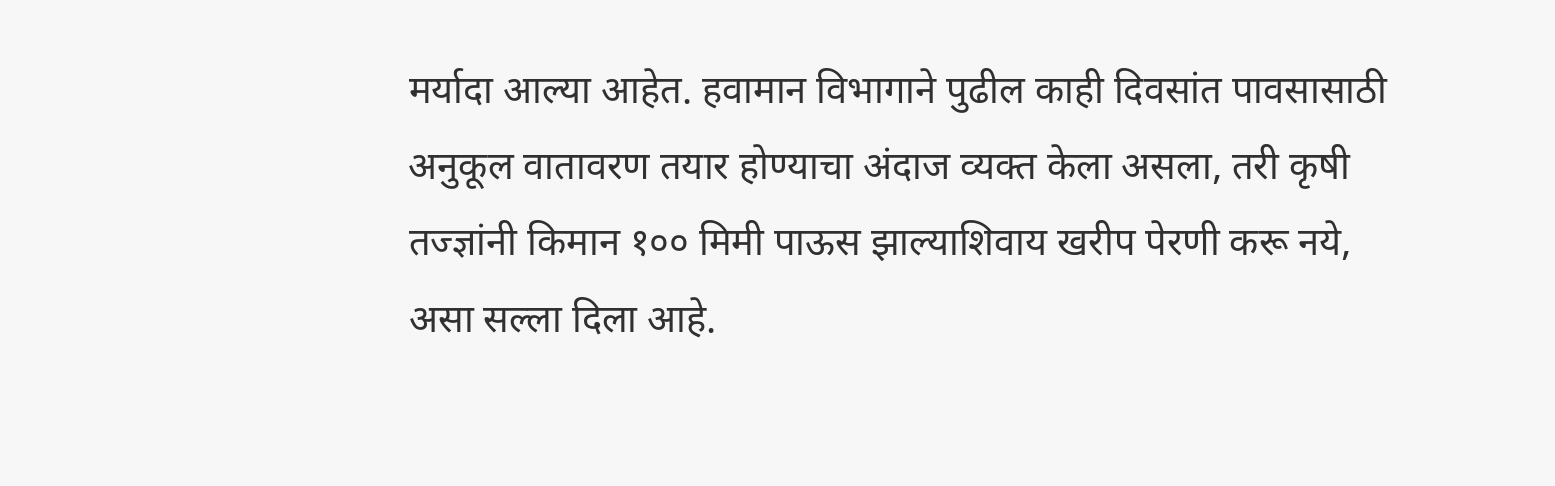मर्यादा आल्या आहेत. हवामान विभागाने पुढील काही दिवसांत पावसासाठी अनुकूल वातावरण तयार होण्याचा अंदाज व्यक्त केला असला, तरी कृषी तज्ज्ञांनी किमान १०० मिमी पाऊस झाल्याशिवाय खरीप पेरणी करू नये, असा सल्ला दिला आहे.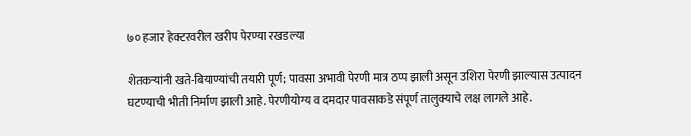७० हजार हेक्टरवरील खरीप पेरण्या रखडल्या

शेतकऱ्यांनी खते-बियाण्यांची तयारी पूर्ण; पावसा अभावी पेरणी मात्र ठप्प झाली असून उशिरा पेरणी झाल्यास उत्पादन घटण्याची भीती निर्माण झाली आहे. पेरणीयोग्य व दमदार पावसाकडे संपूर्ण तालुक्याचे लक्ष लागले आहे.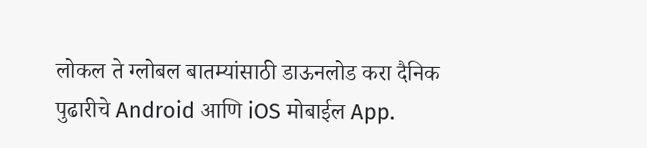लोकल ते ग्लोबल बातम्यांसाठी डाऊनलोड करा दैनिक पुढारीचे Android आणि iOS मोबाईल App.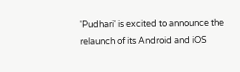'Pudhari' is excited to announce the relaunch of its Android and iOS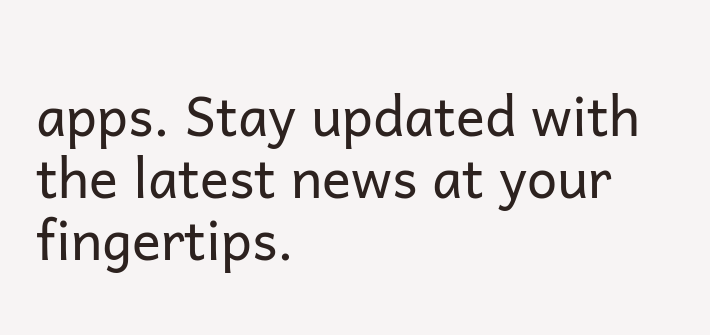apps. Stay updated with the latest news at your fingertips.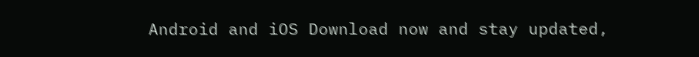Android and iOS Download now and stay updated,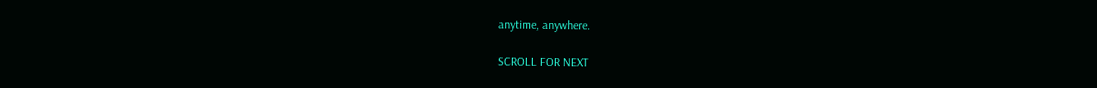anytime, anywhere.

SCROLL FOR NEXT